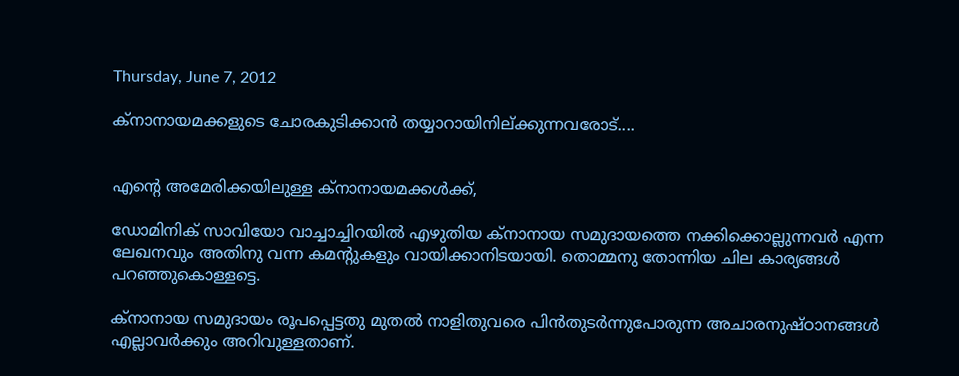Thursday, June 7, 2012

ക്‌നാനായമക്കളുടെ ചോരകുടിക്കാന്‍ തയ്യാറായിനില്ക്കുന്നവരോട്....


എന്റെ അമേരിക്കയിലുള്ള ക്‌നാനായമക്കള്‍ക്ക്,

ഡോമിനിക് സാവിയോ വാച്ചാച്ചിറയില്‍ എഴുതിയ ക്‌നാനായ സമുദായത്തെ നക്കിക്കൊല്ലുന്നവര്‍ എന്ന ലേഖനവും അതിനു വന്ന കമന്റുകളും വായിക്കാനിടയായി. തൊമ്മനു തോന്നിയ ചില കാര്യങ്ങള്‍ പറഞ്ഞുകൊള്ളട്ടെ.

ക്‌നാനായ സമുദായം രൂപപ്പെട്ടതു മുതല്‍ നാളിതുവരെ പിന്‍തുടര്‍ന്നുപോരുന്ന അചാരനുഷ്ഠാനങ്ങള്‍ എല്ലാവര്‍ക്കും അറിവുള്ളതാണ്.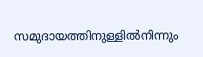സമുദായത്തിനുള്ളില്‍നിന്നും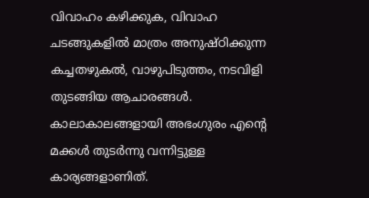വിവാഹം കഴിക്കുക, വിവാഹ ചടങ്ങുകളില്‍ മാത്രം അനുഷ്ഠിക്കുന്ന കച്ചതഴുകല്‍, വാഴുപിടുത്തം, നടവിളി തുടങ്ങിയ ആചാരങ്ങള്‍. കാലാകാലങ്ങളായി അഭംഗുരം എന്റെ മക്കള്‍ തുടര്‍ന്നു വന്നിട്ടുള്ള കാര്യങ്ങളാണിത്.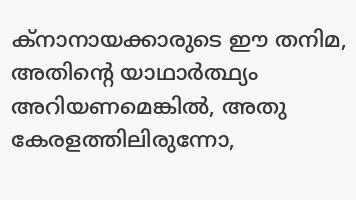ക്‌നാനായക്കാരുടെ ഈ തനിമ, അതിന്റെ യാഥാര്‍ത്ഥ്യം അറിയണമെങ്കില്‍, അതു കേരളത്തിലിരുന്നോ,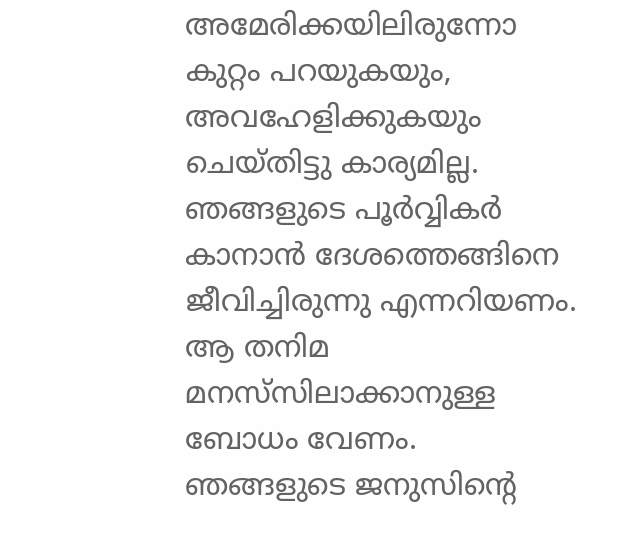അമേരിക്കയിലിരുന്നോ കുറ്റം പറയുകയും, അവഹേളിക്കുകയും ചെയ്തിട്ടു കാര്യമില്ല. ഞങ്ങളുടെ പൂര്‍വ്വികര്‍ കാനാന്‍ ദേശത്തെങ്ങിനെ ജീവിച്ചിരുന്നു എന്നറിയണം. ആ തനിമ മനസ്‌സിലാക്കാനുള്ള ബോധം വേണം. ഞങ്ങളുടെ ജനുസിന്റെ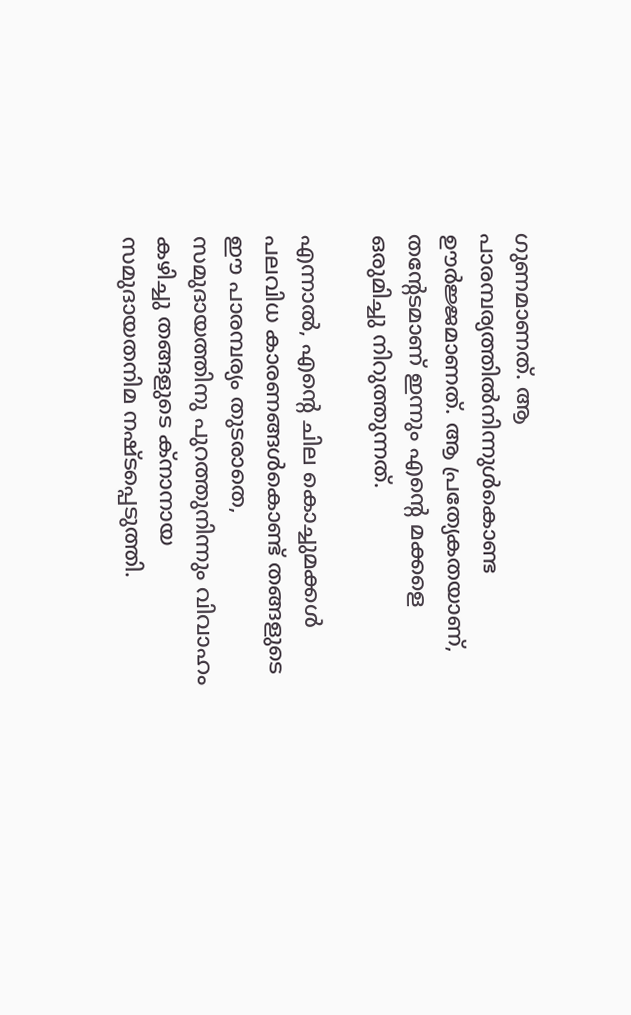ഗുണമാണത്. ആ പാരമ്പര്യത്തില്‍നിന്നുള്‍കൊണ്ട ഊര്‍ജ്ജമാണത്. ആ പ്രത്യേകതയാണ്, തന്റേടമാണ് ഇന്നും എന്റെ മക്കളെ ഒരുമിച്ചു നിറുത്തുന്നത്.

എന്നാല്‍, എന്റെ ചില കൊച്ചുമക്കള്‍ പലവിധ കാരണങ്ങള്‍കൊണ്ട് തങ്ങളുടെ ഈ പാരമ്പര്യം തുടരാതെ, സമുദായത്തിനു പുറത്തുനിന്നും വിവാഹം കഴിച്ചു തങ്ങളുടെ ക്‌നാനായ സമുദായതനിമ നഷ്ടപ്പെടുത്തി.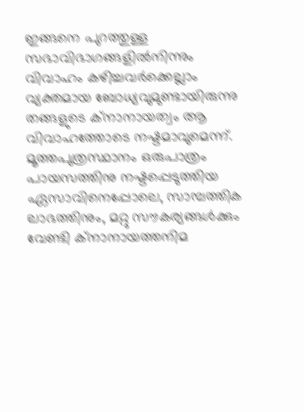ഇങ്ങനെ പുറത്തുള്ള സഭാവിഭാഗങ്ങളില്‍നിന്നും വിവാഹം കഴിച്ചവര്‍ക്കെല്ലാം വ്യക്തമായ ബോധ്യവുമുണ്ടായിരുന്നു തങ്ങളുടെ ക്‌നാനായത്വം ആ വിവാഹത്തോടെ നഷ്ടമാവുമെന്ന്. മൂത്തപുത്രസ്ഥാനം ഒരുപാത്രം പായസത്തിനു നഷ്ടപ്പെടുത്തിയ ഏസാവിനെപ്പോലെ, സാമ്പത്തിക ലാഭത്തിനും, മറ്റു സൗകര്യങ്ങള്‍ക്കും വേണ്ടി ക്‌നാനായത്തനിമ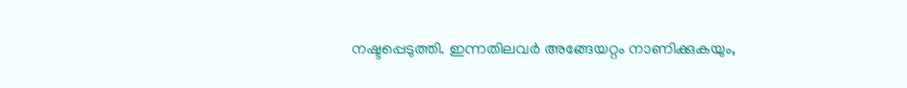നഷ്ടപ്പെടുത്തി. ഇന്നതിലവര്‍ അങ്ങേയറ്റം നാണിക്കുകയും,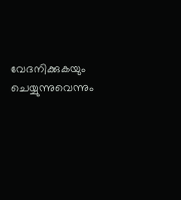വേദനിക്കുകയും ചെയ്യുന്നുവെന്നും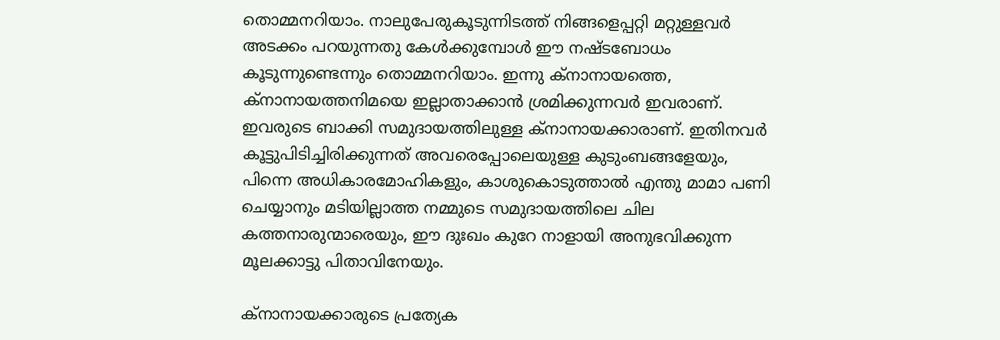തൊമ്മനറിയാം. നാലുപേരുകൂടുന്നിടത്ത് നിങ്ങളെപ്പറ്റി മറ്റുള്ളവര്‍ അടക്കം പറയുന്നതു കേള്‍ക്കുമ്പോള്‍ ഈ നഷ്ടബോധം കൂടുന്നുണ്ടെന്നും തൊമ്മനറിയാം. ഇന്നു ക്‌നാനായത്തെ, ക്‌നാനായത്തനിമയെ ഇല്ലാതാക്കാന്‍ ശ്രമിക്കുന്നവര്‍ ഇവരാണ്. ഇവരുടെ ബാക്കി സമുദായത്തിലുള്ള ക്‌നാനായക്കാരാണ്. ഇതിനവര്‍ കൂട്ടുപിടിച്ചിരിക്കുന്നത് അവരെപ്പോലെയുള്ള കുടുംബങ്ങളേയും, പിന്നെ അധികാരമോഹികളും, കാശുകൊടുത്താല്‍ എന്തു മാമാ പണി ചെയ്യാനും മടിയില്ലാത്ത നമ്മുടെ സമുദായത്തിലെ ചില കത്തനാരുന്മാരെയും, ഈ ദുഃഖം കുറേ നാളായി അനുഭവിക്കുന്ന മൂലക്കാട്ടു പിതാവിനേയും.

ക്‌നാനായക്കാരുടെ പ്രത്യേക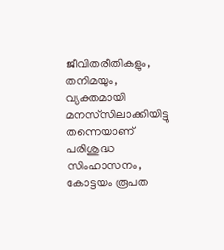ജീവിതരീതികളും, തനിമയും, വ്യക്തമായി മനസ്‌സിലാക്കിയിട്ടു തന്നെയാണ് പരിശുദ്ധ സിംഹാസനം, കോട്ടയം രൂപത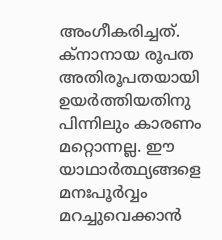അംഗീകരിച്ചത്. ക്‌നാനായ രൂപത അതിരൂപതയായി ഉയര്‍ത്തിയതിനു പിന്നിലും കാരണം മറ്റൊന്നല്ല. ഈ യാഥാര്‍ത്ഥ്യങ്ങളെ മനഃപൂര്‍വ്വം മറച്ചുവെക്കാന്‍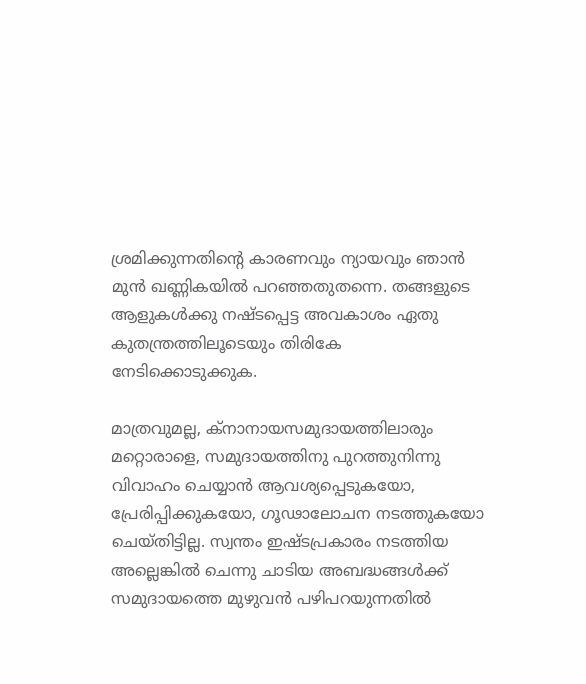ശ്രമിക്കുന്നതിന്റെ കാരണവും ന്യായവും ഞാന്‍ മുന്‍ ഖണ്ണികയില്‍ പറഞ്ഞതുതന്നെ. തങ്ങളുടെ ആളുകള്‍ക്കു നഷ്ടപ്പെട്ട അവകാശം ഏതു കുതന്ത്രത്തിലൂടെയും തിരികേ നേടിക്കൊടുക്കുക.

മാത്രവുമല്ല, ക്‌നാനായസമുദായത്തിലാരും മറ്റൊരാളെ, സമുദായത്തിനു പുറത്തുനിന്നു വിവാഹം ചെയ്യാന്‍ ആവശ്യപ്പെടുകയോ, പ്രേരിപ്പിക്കുകയോ, ഗൂഢാലോചന നടത്തുകയോ ചെയ്തിട്ടില്ല. സ്വന്തം ഇഷ്ടപ്രകാരം നടത്തിയ അല്ലെങ്കില്‍ ചെന്നു ചാടിയ അബദ്ധങ്ങള്‍ക്ക് സമുദായത്തെ മുഴുവന്‍ പഴിപറയുന്നതില്‍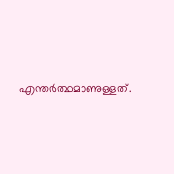എന്തര്‍ത്ഥമാണുള്ളത്.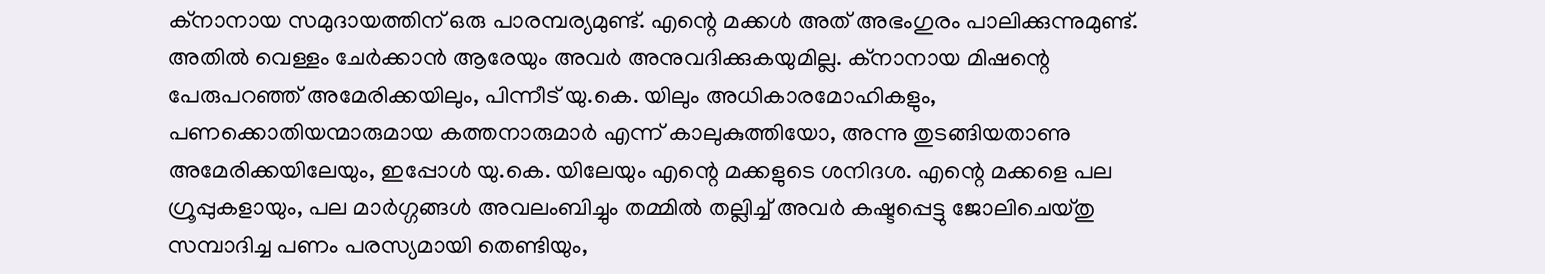ക്‌നാനായ സമുദായത്തിന് ഒരു പാരമ്പര്യമുണ്ട്. എന്റെ മക്കള്‍ അത് അഭംഗുരം പാലിക്കുന്നുമുണ്ട്. അതില്‍ വെള്ളം ചേര്‍ക്കാന്‍ ആരേയും അവര്‍ അനുവദിക്കുകയുമില്ല. ക്‌നാനായ മിഷന്റെ പേരുപറഞ്ഞ് അമേരിക്കയിലും, പിന്നീട് യു.കെ. യിലും അധികാരമോഹികളും, പണക്കൊതിയന്മാരുമായ കത്തനാരുമാര്‍ എന്ന് കാലുകുത്തിയോ, അന്നു തുടങ്ങിയതാണു അമേരിക്കയിലേയും, ഇപ്പോള്‍ യു.കെ. യിലേയും എന്റെ മക്കളുടെ ശനിദശ. എന്റെ മക്കളെ പല ഗ്രൂപ്പുകളായും, പല മാര്‍ഗ്ഗങ്ങള്‍ അവലംബിച്ചും തമ്മില്‍ തല്ലിച്ച് അവര്‍ കഷ്ടപ്പെട്ടു ജോലിചെയ്തു സമ്പാദിച്ച പണം പരസ്യമായി തെണ്ടിയും,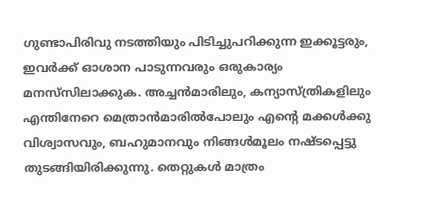ഗുണ്ടാപിരിവു നടത്തിയും പിടിച്ചുപറിക്കുന്ന ഇക്കൂട്ടരും, ഇവര്‍ക്ക് ഓശാന പാടുന്നവരും ഒരുകാര്യം മനസ്‌സിലാക്കുക. അച്ചന്‍മാരിലും, കന്യാസ്ത്രികളിലും എന്തിനേറെ മെത്രാന്‍മാരില്‍പോലും എന്റെ മക്കള്‍ക്കു വിശ്വാസവും, ബഹുമാനവും നിങ്ങള്‍മൂലം നഷ്ടപ്പെട്ടു തുടങ്ങിയിരിക്കുന്നു. തെറ്റുകള്‍ മാത്രം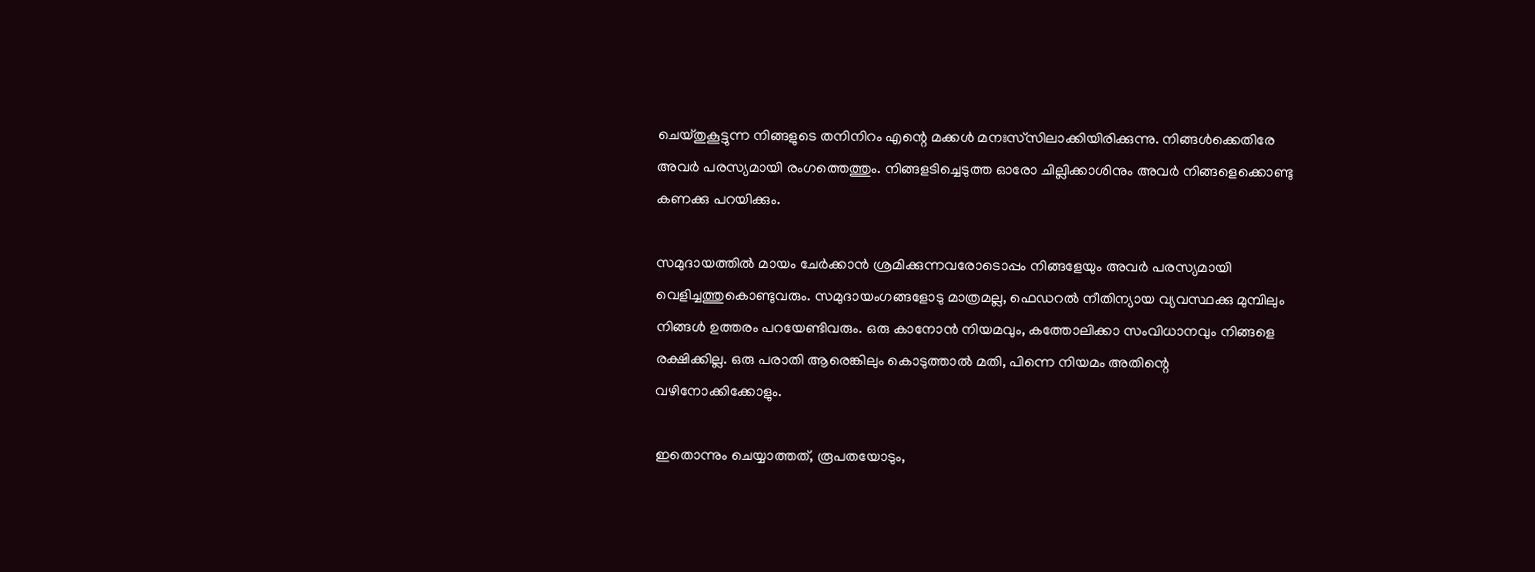ചെയ്തുകൂട്ടുന്ന നിങ്ങളുടെ തനിനിറം എന്റെ മക്കള്‍ മനഃസ്‌സിലാക്കിയിരിക്കുന്നു. നിങ്ങള്‍ക്കെതിരേ അവര്‍ പരസ്യമായി രംഗത്തെത്തും. നിങ്ങളടിച്ചെടുത്ത ഓരോ ചില്ലിക്കാശിനും അവര്‍ നിങ്ങളെക്കൊണ്ടു കണക്കു പറയിക്കും.

സമുദായത്തില്‍ മായം ചേര്‍ക്കാന്‍ ശ്രമിക്കുന്നവരോടൊപ്പം നിങ്ങളേയും അവര്‍ പരസ്യമായി വെളിച്ചത്തുകൊണ്ടുവരും. സമുദായംഗങ്ങളോടു മാത്രമല്ല, ഫെഡറല്‍ നീതിന്യായ വ്യവസ്ഥക്കു മുമ്പിലും നിങ്ങള്‍ ഉത്തരം പറയേണ്ടിവരും. ഒരു കാനോന്‍ നിയമവും, കത്തോലിക്കാ സംവിധാനവും നിങ്ങളെ രക്ഷിക്കില്ല. ഒരു പരാതി ആരെങ്കിലും കൊടുത്താല്‍ മതി, പിന്നെ നിയമം അതിന്റെ വഴിനോക്കിക്കോളും.

ഇതൊന്നും ചെയ്യാത്തത്, രൂപതയോടും,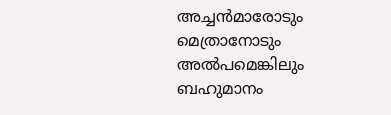അച്ചന്‍മാരോടും മെത്രാനോടും അല്‍പമെങ്കിലും ബഹുമാനം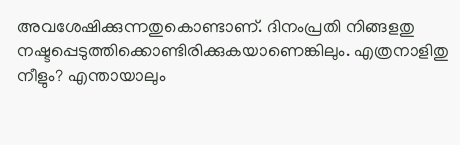അവശേഷിക്കുന്നതുകൊണ്ടാണ്. ദിനംപ്രതി നിങ്ങളതു നഷ്ടപ്പെടുത്തിക്കൊണ്ടിരിക്കുകയാണെങ്കിലും. എത്രനാളിതു നീളും? എന്തായാലും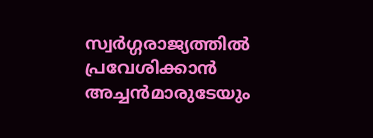സ്വര്‍ഗ്ഗരാജ്യത്തില്‍ പ്രവേശിക്കാന്‍ അച്ചന്‍മാരുടേയും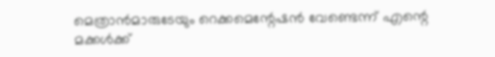മെത്രാന്‍മാരുടേയും റെക്കമെന്റേഷന്‍ വേണ്ടെന്ന് എന്റെ മക്കള്‍ക്ക്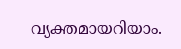വ്യക്തമായറിയാം.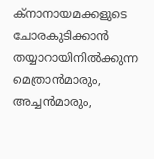ക്‌നാനായമക്കളുടെ ചോരകുടിക്കാന്‍ തയ്യാറായിനില്‍ക്കുന്ന മെത്രാന്‍മാരും, അച്ചന്‍മാരും,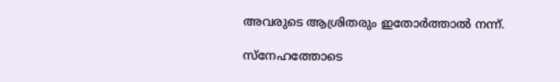അവരുടെ ആശ്രിതരും ഇതോര്‍ത്താല്‍ നന്ന്.

സ്‌നേഹത്തോടെ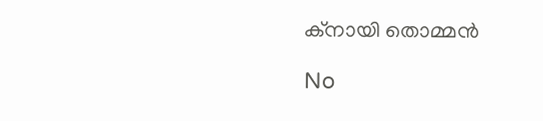ക്നായി തൊമ്മന്‍

No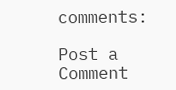comments:

Post a Comment